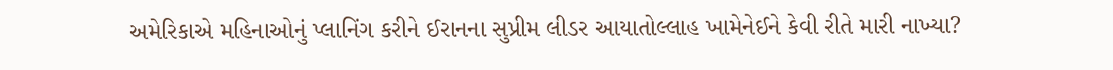અમેરિકાએ મહિનાઓનું પ્લાનિંગ કરીને ઈરાનના સુપ્રીમ લીડર આયાતોલ્લાહ ખામેનેઈને કેવી રીતે મારી નાખ્યા?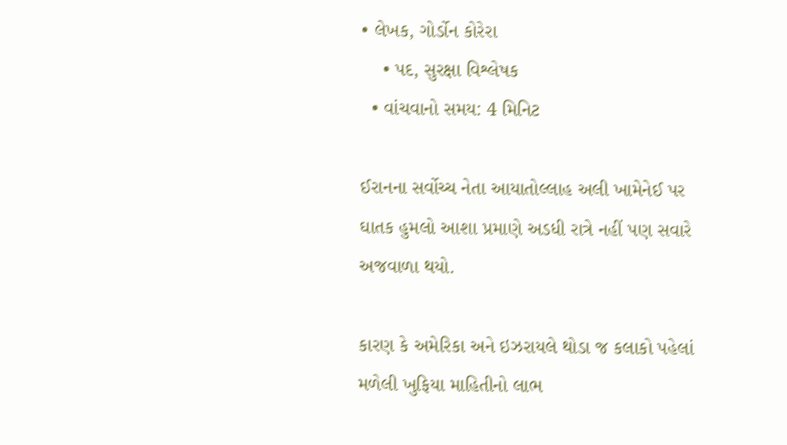• લેખક, ગોર્ડોન કોરેરા
    • પદ, સુરક્ષા વિશ્લેષક
  • વાંચવાનો સમય: 4 મિનિટ

ઈરાનના સર્વોચ્ચ નેતા આયાતોલ્લાહ અલી ખામેનેઈ પર ઘાતક હુમલો આશા પ્રમાણે અડધી રાત્રે નહીં પણ સવારે અજવાળા થયો.

કારણ કે અમેરિકા અને ઇઝરાયલે થોડા જ કલાકો પહેલાં મળેલી ખુફિયા માહિતીનો લાભ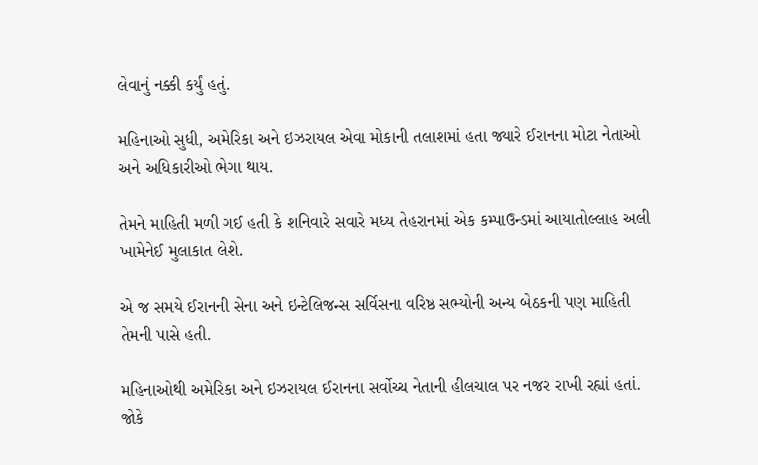લેવાનું નક્કી કર્યું હતું.

મહિનાઓ સુધી, અમેરિકા અને ઇઝરાયલ એવા મોકાની તલાશમાં હતા જ્યારે ઈરાનના મોટા નેતાઓ અને અધિકારીઓ ભેગા થાય.

તેમને માહિતી મળી ગઈ હતી કે શનિવારે સવારે મધ્ય તેહરાનમાં એક કમ્પાઉન્ડમાં આયાતોલ્લાહ અલી ખામેનેઈ મુલાકાત લેશે.

એ જ સમયે ઈરાનની સેના અને ઇન્ટેલિજન્સ સર્વિસના વરિષ્ઠ સભ્યોની અન્ય બેઠકની પણ માહિતી તેમની પાસે હતી.

મહિનાઓથી અમેરિકા અને ઇઝરાયલ ઈરાનના સર્વોચ્ચ નેતાની હીલચાલ પર નજર રાખી રહ્યાં હતાં. જોકે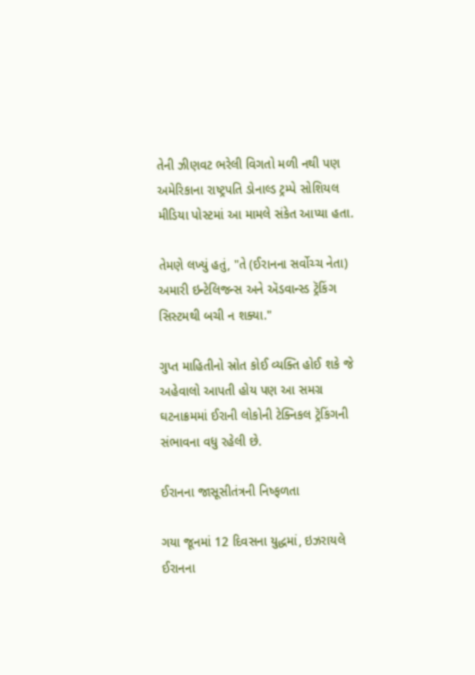તેની ઝીણવટ ભરેલી વિગતો મળી નથી પણ અમેરિકાના રાષ્ટ્રપતિ ડોનાલ્ડ ટ્રમ્પે સોશિયલ મીડિયા પોસ્ટમાં આ મામલે સંકેત આપ્યા હતા.

તેમણે લખ્યું હતું, "તે (ઈરાનના સર્વોચ્ચ નેતા) અમારી ઇન્ટેલિજન્સ અને ઍડવાન્સ્ડ ટ્રૅકિંગ સિસ્ટમથી બચી ન શક્યા."

ગુપ્ત માહિતીનો સ્રોત કોઈ વ્યક્તિ હોઈ શકે જે અહેવાલો આપતી હોય પણ આ સમગ્ર ઘટનાક્રમમાં ઈરાની લોકોની ટેક્નિકલ ટ્રૅકિંગની સંભાવના વધુ રહેલી છે.

ઈરાનના જાસૂસીતંત્રની નિષ્ફળતા

ગયા જૂનમાં 12 દિવસના યુદ્ધમાં, ઇઝરાયલે ઈરાનના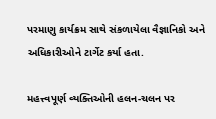પરમાણુ કાર્યક્રમ સાથે સંકળાયેલા વૈજ્ઞાનિકો અને અધિકારીઓને ટાર્ગેટ કર્યા હતા.

મહત્ત્વપૂર્ણ વ્યક્તિઓની હલન-ચલન પર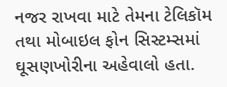નજર રાખવા માટે તેમના ટેલિકૉમ તથા મોબાઇલ ફોન સિસ્ટમ્સમાં ઘૂસણખોરીના અહેવાલો હતા.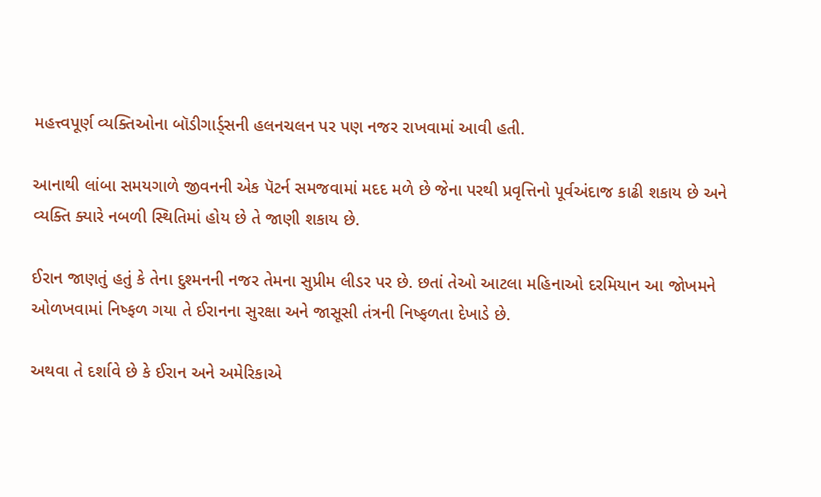મહત્ત્વપૂર્ણ વ્યક્તિઓના બૉડીગાર્ડ્સની હલનચલન પર પણ નજર રાખવામાં આવી હતી.

આનાથી લાંબા સમયગાળે જીવનની એક પૅટર્ન સમજવામાં મદદ મળે છે જેના પરથી પ્રવૃત્તિનો પૂર્વઅંદાજ કાઢી શકાય છે અને વ્યક્તિ ક્યારે નબળી સ્થિતિમાં હોય છે તે જાણી શકાય છે.

ઈરાન જાણતું હતું કે તેના દુશ્મનની નજર તેમના સુપ્રીમ લીડર પર છે. છતાં તેઓ આટલા મહિનાઓ દરમિયાન આ જોખમને ઓળખવામાં નિષ્ફળ ગયા તે ઈરાનના સુરક્ષા અને જાસૂસી તંત્રની નિષ્ફળતા દેખાડે છે.

અથવા તે દર્શાવે છે કે ઈરાન અને અમેરિકાએ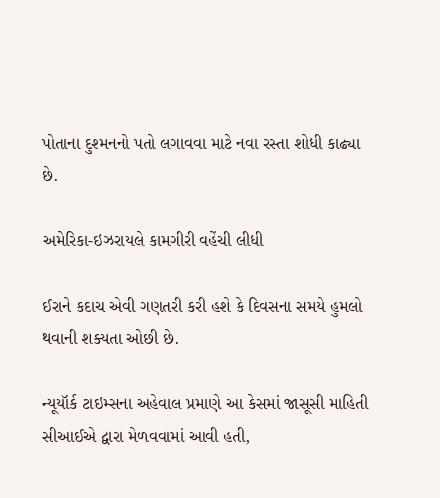પોતાના દુશ્મનનો પતો લગાવવા માટે નવા રસ્તા શોધી કાઢ્યા છે.

અમેરિકા-ઇઝરાયલે કામગીરી વહેંચી લીધી

ઈરાને કદાચ એવી ગણતરી કરી હશે કે દિવસના સમયે હુમલો થવાની શક્યતા ઓછી છે.

ન્યૂયૉર્ક ટાઇમ્સના અહેવાલ પ્રમાણે આ કેસમાં જાસૂસી માહિતી સીઆઈએ દ્વારા મેળવવામાં આવી હતી,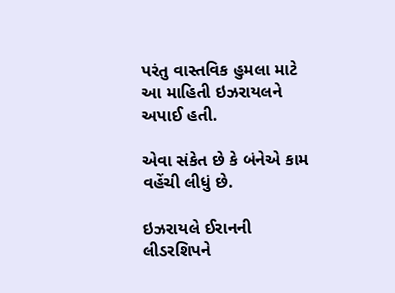પરંતુ વાસ્તવિક હુમલા માટે આ માહિતી ઇઝરાયલને અપાઈ હતી.

એવા સંકેત છે કે બંનેએ કામ વહેંચી લીધું છે.

ઇઝરાયલે ઈરાનની લીડરશિપને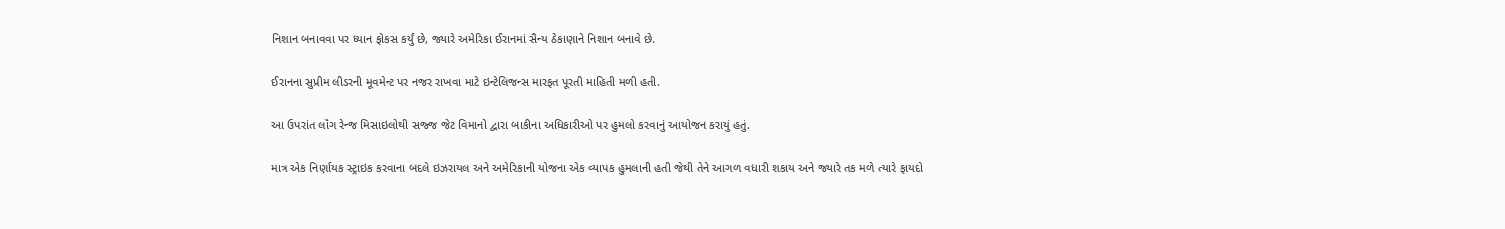નિશાન બનાવવા પર ધ્યાન ફોકસ કર્યું છે, જ્યારે અમેરિકા ઈરાનમાં સૈન્ય ઠેકાણાને નિશાન બનાવે છે.

ઈરાનના સુપ્રીમ લીડરની મૂવમેન્ટ પર નજર રાખવા માટે ઇન્ટેલિજન્સ મારફત પૂરતી માહિતી મળી હતી.

આ ઉપરાંત લૉંગ રેન્જ મિસાઇલોથી સજ્જ જેટ વિમાનો દ્વારા બાકીના અધિકારીઓ પર હુમલો કરવાનું આયોજન કરાયું હતું.

માત્ર એક નિર્ણાયક સ્ટ્રાઇક કરવાના બદલે ઇઝરાયલ અને અમેરિકાની યોજના એક વ્યાપક હુમલાની હતી જેથી તેને આગળ વધારી શકાય અને જ્યારે તક મળે ત્યારે ફાયદો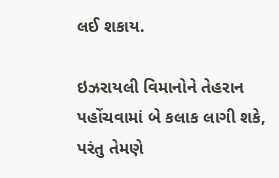લઈ શકાય.

ઇઝરાયલી વિમાનોને તેહરાન પહોંચવામાં બે કલાક લાગી શકે, પરંતુ તેમણે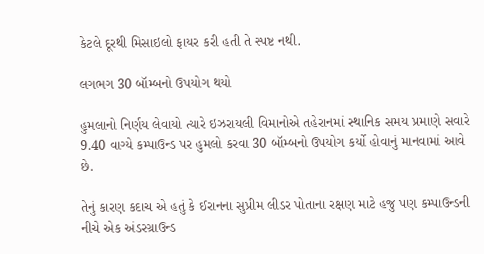કેટલે દૂરથી મિસાઇલો ફાયર કરી હતી તે સ્પષ્ટ નથી.

લગભગ 30 બૉમ્બનો ઉપયોગ થયો

હુમલાનો નિર્ણય લેવાયો ત્યારે ઇઝરાયલી વિમાનોએ તહેરાનમાં સ્થાનિક સમય પ્રમાણે સવારે 9.40 વાગ્યે કમ્પાઉન્ડ પર હુમલો કરવા 30 બૉમ્બનો ઉપયોગ કર્યો હોવાનું માનવામાં આવે છે.

તેનું કારણ કદાચ એ હતું કે ઈરાનના સુપ્રીમ લીડર પોતાના રક્ષણ માટે હજુ પણ કમ્પાઉન્ડની નીચે એક અંડરગ્રાઉન્ડ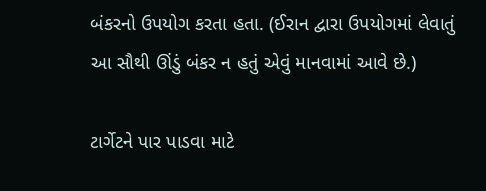બંકરનો ઉપયોગ કરતા હતા. (ઈરાન દ્વારા ઉપયોગમાં લેવાતું આ સૌથી ઊંડું બંકર ન હતું એવું માનવામાં આવે છે.)

ટાર્ગેટને પાર પાડવા માટે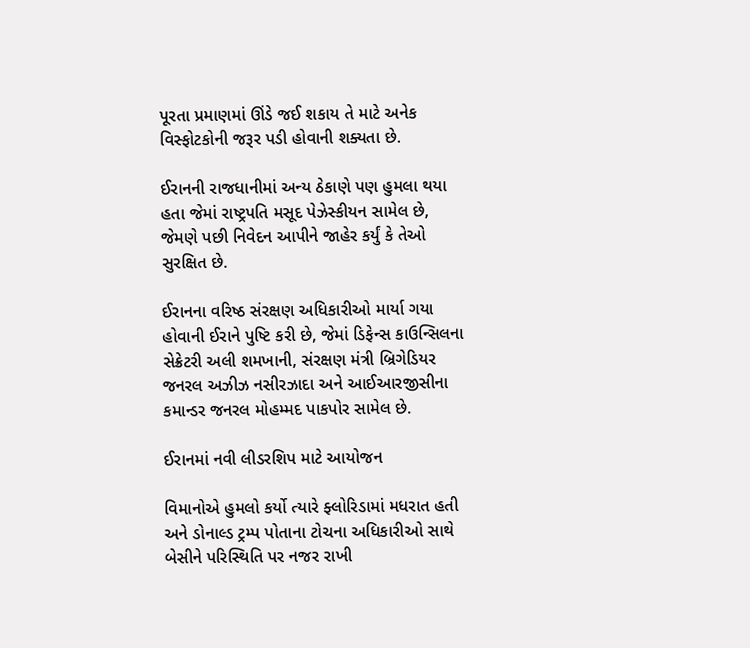પૂરતા પ્રમાણમાં ઊંડે જઈ શકાય તે માટે અનેક વિસ્ફોટકોની જરૂર પડી હોવાની શક્યતા છે.

ઈરાનની રાજધાનીમાં અન્ય ઠેકાણે પણ હુમલા થયા હતા જેમાં રાષ્ટ્રપતિ મસૂદ પેઝેસ્કીયન સામેલ છે, જેમણે પછી નિવેદન આપીને જાહેર કર્યું કે તેઓ સુરક્ષિત છે.

ઈરાનના વરિષ્ઠ સંરક્ષણ અધિકારીઓ માર્યા ગયા હોવાની ઈરાને પુષ્ટિ કરી છે, જેમાં ડિફેન્સ કાઉન્સિલના સેક્રેટરી અલી શમખાની, સંરક્ષણ મંત્રી બ્રિગેડિયર જનરલ અઝીઝ નસીરઝાદા અને આઈઆરજીસીના કમાન્ડર જનરલ મોહમ્મદ પાકપોર સામેલ છે.

ઈરાનમાં નવી લીડરશિપ માટે આયોજન

વિમાનોએ હુમલો કર્યો ત્યારે ફ્લોરિડામાં મધરાત હતી અને ડોનાલ્ડ ટ્રમ્પ પોતાના ટોચના અધિકારીઓ સાથે બેસીને પરિસ્થિતિ પર નજર રાખી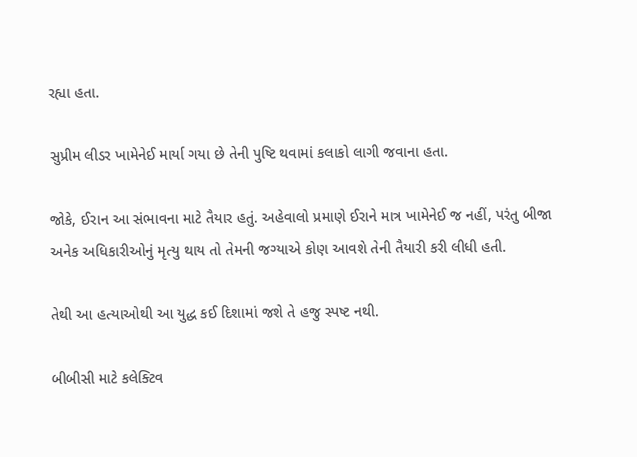રહ્યા હતા.

સુપ્રીમ લીડર ખામેનેઈ માર્યા ગયા છે તેની પુષ્ટિ થવામાં કલાકો લાગી જવાના હતા.

જોકે, ઈરાન આ સંભાવના માટે તૈયાર હતું. અહેવાલો પ્રમાણે ઈરાને માત્ર ખામેનેઈ જ નહીં, પરંતુ બીજા અનેક અધિકારીઓનું મૃત્યુ થાય તો તેમની જગ્યાએ કોણ આવશે તેની તૈયારી કરી લીધી હતી.

તેથી આ હત્યાઓથી આ યુદ્ધ કઈ દિશામાં જશે તે હજુ સ્પષ્ટ નથી.

બીબીસી માટે કલેક્ટિવ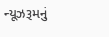ન્યૂઝરૂમનું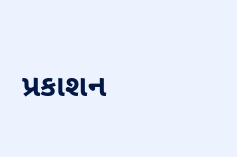પ્રકાશન